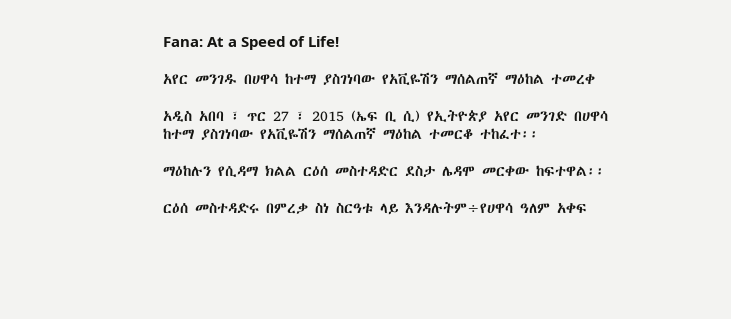Fana: At a Speed of Life!

አየር መንገዱ በሀዋሳ ከተማ ያስገነባው የአቪዬሽን ማሰልጠኛ ማዕከል ተመረቀ

አዲስ አበባ ፣ ጥር 27 ፣ 2015 (ኤፍ ቢ ሲ) የኢትዮጵያ አየር መንገድ በሀዋሳ ከተማ ያስገነባው የአቪዬሽን ማሰልጠኛ ማዕከል ተመርቆ ተከፈተ፡፡

ማዕከሉን የሲዳማ ክልል ርዕሰ መስተዳድር ደስታ ሌዳሞ መርቀው ከፍተዋል፡፡

ርዕሰ መስተዳድሩ በምረቃ ስነ ስርዓቱ ላይ እንዳሉትም÷የሀዋሳ ዓለም አቀፍ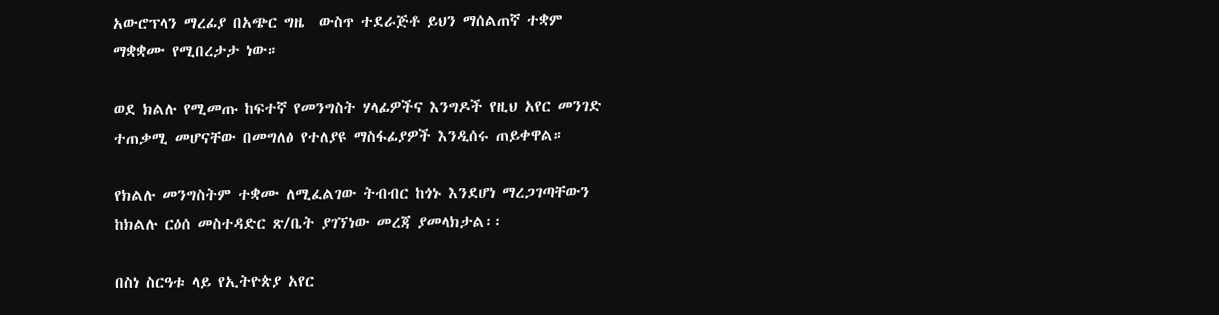አውሮፕላን ማረፊያ በአጭር ግዜ  ውስጥ ተደራጅቶ ይህን ማሰልጠኛ ተቋም ማቋቋሙ የሚበረታታ ነው።

ወደ ክልሉ የሚመጡ ከፍተኛ የመንግስት ሃላፊዎችና እንግዶች የዚህ አየር መንገድ ተጠቃሚ መሆናቸው በመግለፅ የተለያዩ ማስፋፊያዎች እንዲሰሩ ጠይቀዋል።

የክልሉ መንግስትም ተቋሙ ለሚፈልገው ትብብር ከጎኑ እንደሆነ ማረጋገጣቸውን ከክልሉ ርዕሰ መስተዳድር ጽ/ቤት ያገኘነው መረጃ ያመላክታል፡፡

በስነ ስርዓቱ ላይ የኢትዮጵያ አየር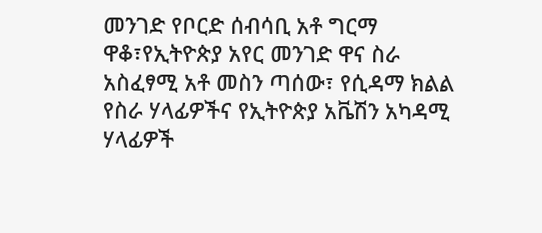መንገድ የቦርድ ሰብሳቢ አቶ ግርማ ዋቆ፣የኢትዮጵያ አየር መንገድ ዋና ስራ አስፈፃሚ አቶ መስን ጣሰው፣ የሲዳማ ክልል የስራ ሃላፊዎችና የኢትዮጵያ አቬሽን አካዳሚ ሃላፊዎች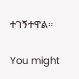ተገኝተዋል።

You might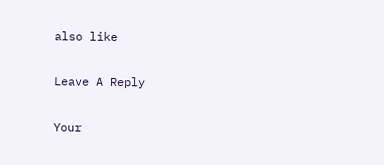also like

Leave A Reply

Your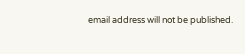email address will not be published.